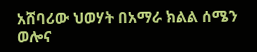አሸባሪው ህወሃት በአማራ ክልል ሰሜን ወሎና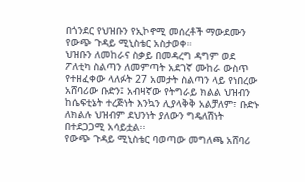በጎንደር የህዝቡን የኢኮኖሚ መሰረቶች ማውደሙን የውጭ ጉዳይ ሚኒስቴር አስታወቀ።
ህዝቡን ለመከራና ስቃይ በመዳረግ ዳግም ወደ ፖለቲካ ስልጣን ለመምጣት አደገኛ ሙከራ ውስጥ የተዘፈቀው ላለፉት 27 አመታት ስልጣን ላይ የነበረው አሸባሪው ቡድን፤ አብዛኛው የትግራይ ክልል ህዝብን ከሴፍቲኔት ተረጅነት እንኳን ሊያላቅቅ አልቻለም፣ ቡድኑ ለክልሉ ህዝብም ደህንነት ያለውን ግዴለሽነት በተደጋጋሚ አሳይቷል፡፡
የውጭ ጉዳይ ሚኒስቴር ባወጣው መግለጫ አሸባሪ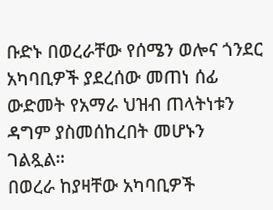ቡድኑ በወረራቸው የሰሜን ወሎና ጎንደር አካባቢዎች ያደረሰው መጠነ ሰፊ ውድመት የአማራ ህዝብ ጠላትነቱን ዳግም ያስመሰከረበት መሆኑን ገልጿል።
በወረራ ከያዛቸው አካባቢዎች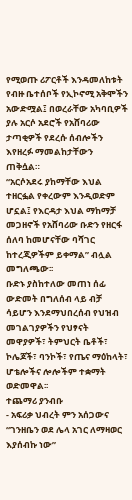የሚወጡ ሪፖርቶች እንዳመለከቱት የብዙ ቤተሰቦች የኢኮኖሚ አቅሞችን አውድሟል፤ በወረራቸው አካባቢዎች ያሉ አርሶ አደሮች የአሸባሪው ታጣቂዎች የደረሱ ሰብሎችን እየዘረፉ ማመልከታቸውን ጠቅሷል።
“አርሶአደሩ ያከማቸው እህል ተዘርፏል የቀረውም እንዲወድም ሆኗል፤ የእርዳታ እህል ማከማቻ መጋዘኖች የአሸባሪው ቡድን የዘርፋ ሰለባ ከመሆናቸው ባሻገር ከተረጂዎችም ይቀማል” ብሏል መግለጫው፡፡
ቡድኑ ያስከተለው መጠነ ሰፊ ውድመት በግለሰብ ላይ ብቻ ሳይሆን እንደማህበረሰብ የህዝብ መገልገያዎችን የህፃናት መዋያዎች፣ ትምህርት ቤቶች፣ ኮሌጆች፣ ባንኮች፣ የጤና ማዕከላት፣ ሆቴሎችና ሎሎችም ተቋማት ወድመዋል፡፡
ተጨማሪ ያንብቡ
- አፍሪቃ ህብረት ምን አሰጋውና “ገንዘቤን ወደ ሌላ አገር ለማዛወር እያሰብኩ ነው”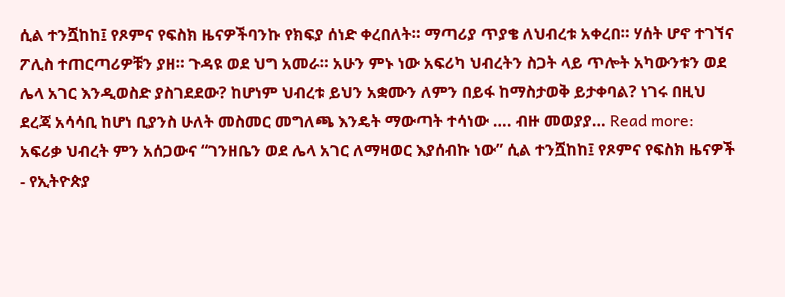ሲል ተንሿከከ፤ የጾምና የፍስክ ዜናዎችባንኩ የክፍያ ሰነድ ቀረበለት። ማጣሪያ ጥያቄ ለህብረቱ አቀረበ። ሃሰት ሆኖ ተገኘና ፖሊስ ተጠርጣሪዎቹን ያዘ። ጉዳዩ ወደ ህግ አመራ። አሁን ምኑ ነው አፍሪካ ህብረትን ስጋት ላይ ጥሎት አካውንቱን ወደ ሌላ አገር እንዲወስድ ያስገደደው? ከሆነም ህብረቱ ይህን አቋሙን ለምን በይፋ ከማስታወቅ ይታቀባል? ነገሩ በዚህ ደረጃ አሳሳቢ ከሆነ ቢያንስ ሁለት መስመር መግለጫ እንዴት ማውጣት ተሳነው …. ብዙ መወያያ… Read more: አፍሪቃ ህብረት ምን አሰጋውና “ገንዘቤን ወደ ሌላ አገር ለማዛወር እያሰብኩ ነው” ሲል ተንሿከከ፤ የጾምና የፍስክ ዜናዎች
- የኢትዮጵያ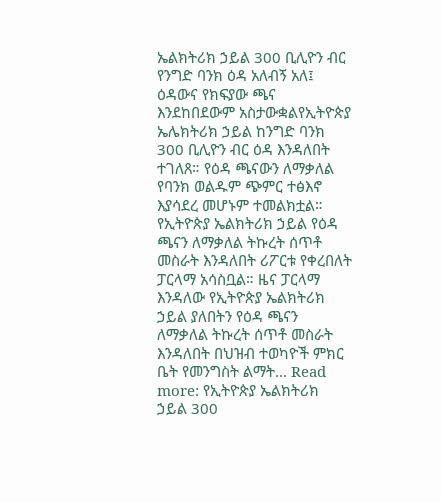ኤልክትሪክ ኃይል 300 ቢሊዮን ብር የንግድ ባንክ ዕዳ አለብኝ አለ፤ ዕዳውና የክፍያው ጫና እንደከበደውም አስታውቋልየኢትዮጵያ ኤሌክትሪክ ኃይል ከንግድ ባንክ 300 ቢሊዮን ብር ዕዳ እንዳለበት ተገለጸ። የዕዳ ጫናውን ለማቃለል የባንክ ወልዱም ጭምር ተፅእኖ እያሳደረ መሆኑም ተመልክቷል። የኢትዮጵያ ኤልክትሪክ ኃይል የዕዳ ጫናን ለማቃለል ትኩረት ሰጥቶ መስራት እንዳለበት ሪፖርቱ የቀረበለት ፓርላማ አሳስቧል። ዜና ፓርላማ እንዳለው የኢትዮጵያ ኤልክትሪክ ኃይል ያለበትን የዕዳ ጫናን ለማቃለል ትኩረት ሰጥቶ መስራት እንዳለበት በህዝብ ተወካዮች ምክር ቤት የመንግስት ልማት… Read more: የኢትዮጵያ ኤልክትሪክ ኃይል 300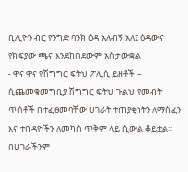ቢሊዮን ብር የንግድ ባንክ ዕዳ አለብኝ አለ፤ ዕዳውና የክፍያው ጫና እንደከበደውም አስታውቋል
- ዋና ዋና የሽግግር ፍትህ ፖሊሲ ይዘቶች – ሲጨመቁመግቢያ ሽግግር ፍትህ ጉልህ የመብት ጥሰቶች በተፈፀመባቸው ሀገራት ተጠያቂነትን ለማስፈን እና ተበዳዮችን ለመካስ ጥቅም ላይ ሲውል ቆይቷል፡፡ በሀገራችንም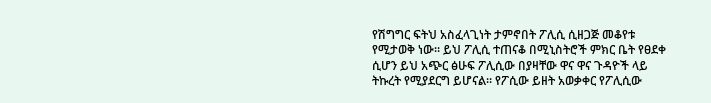የሽግግር ፍትህ አስፈላጊነት ታምኖበት ፖሊሲ ሲዘጋጅ መቆየቱ የሚታወቅ ነው፡፡ ይህ ፖሊሲ ተጠናቆ በሚኒስትሮች ምክር ቤት የፀደቀ ሲሆን ይህ አጭር ፅሁፍ ፖሊሲው በያዛቸው ዋና ዋና ጉዳዮች ላይ ትኩረት የሚያደርግ ይሆናል፡፡ የፖሲው ይዘት አወቃቀር የፖሊሲው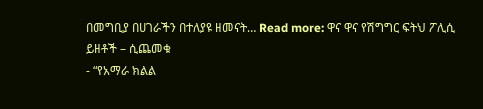በመግቢያ በሀገራችን በተለያዩ ዘመናት… Read more: ዋና ዋና የሽግግር ፍትህ ፖሊሲ ይዘቶች – ሲጨመቁ
- “የአማራ ክልል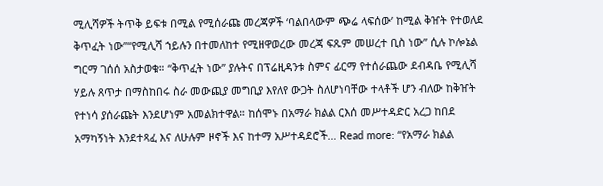ሚሊሻዎች ትጥቅ ይፍቱ በሚል የሚሰራጩ መረጃዎች ‘ባልበላውም ጭሬ ላፍሰው’ ከሚል ቅዠት የተወለደ ቅጥፈት ነው”“የሚሊሻ ኀይሉን በተመለከተ የሚዘዋወረው መረጃ ፍጹም መሠረተ ቢስ ነው” ሲሉ ኮሎኔል ግርማ ገሰሰ አስታወቁ። “ቅጥፈት ነው” ያሉትና በፕሬዚዳንቱ ስምና ፊርማ የተሰራጨው ደብዳቤ የሚሊሻ ሃይሉ ጸጥታ በማስከበሩ ስራ መውጪያ መግቢያ እየለየ ውጋት ስለሆነባቸው ተላቶች ሆን ብለው ከቅዠት የተነሳ ያሰራጩት እንደሆነም አመልክተዋል። ከሰሞኑ በአማራ ክልል ርእሰ መሥተዳድር አረጋ ከበደ አማካኝነት እንደተጻፈ እና ለሁሉም ዞኖች እና ከተማ አሥተዳደሮች… Read more: “የአማራ ክልል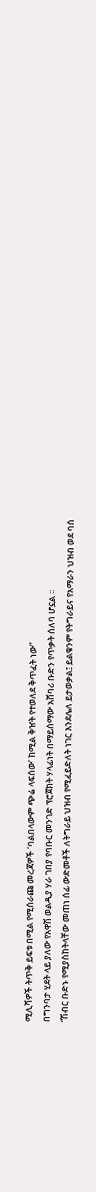ሚሊሻዎች ትጥቅ ይፍቱ በሚል የሚሰራጩ መረጃዎች ‘ባልበላውም ጭሬ ላፍሰው’ ከሚል ቅዠት የተወለደ ቅጥፈት ነው”
በግንባታ ሂደት ላይ ያለው የአዋሽ ወልዲያ ሃራ ገበያ የባቡር መንገድ ፕሮጀክት ሃላፊነት በማይሰማው አሸባሪ ቡድን የጥቃት ሰለባ ሆኗል ፡፡
“ሽብር ቡድኑ የሚያስከትላቸው መጠነ ሰፊ ውድመቶች ለትግራይ ህዝብ የሚፈይድለት ነገር እንደሌለ ይታወቃል፤ ይልቁንም የትግራይና የአማራን ህዝብ ወደ ባሰ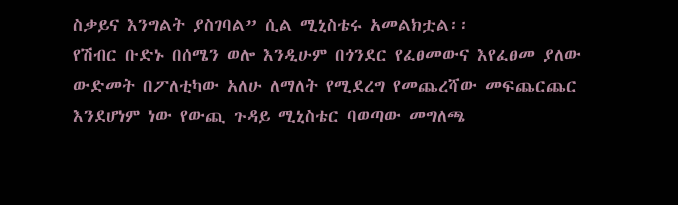ስቃይና እንግልት ያስገባል” ሲል ሚኒስቴሩ አመልክቷል፡፡
የሽብር ቡድኑ በሰሜን ወሎ እንዲሁም በጎንደር የፈፀመውና እየፈፀመ ያለው ውድመት በፖለቲካው አለሁ ለማለት የሚደረግ የመጨረሻው መፍጨርጨር እንደሆነም ነው የውጪ ጉዳይ ሚኒስቴር ባወጣው መግለጫ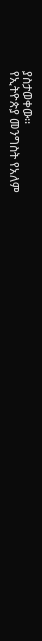ያስታወቀው፡፡
የኢትዮጵያ መንግስት የአለም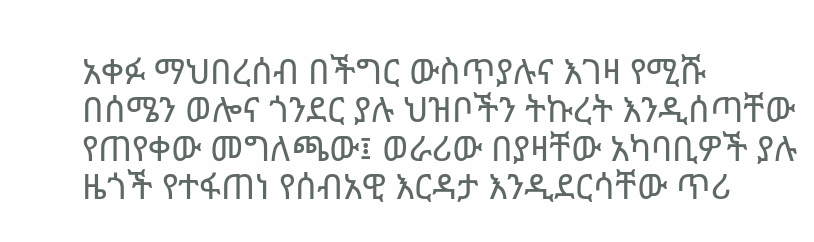አቀፉ ማህበረሰብ በችግር ውስጥያሉና እገዛ የሚሹ በሰሜን ወሎና ጎንደር ያሉ ህዝቦችን ትኩረት እንዲሰጣቸው የጠየቀው መግለጫው፤ ወራሪው በያዛቸው አካባቢዎች ያሉ ዜጎች የተፋጠነ የሰብአዊ እርዳታ እንዲደርሳቸው ጥሪ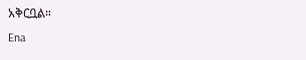አቅርቧል።
Ena